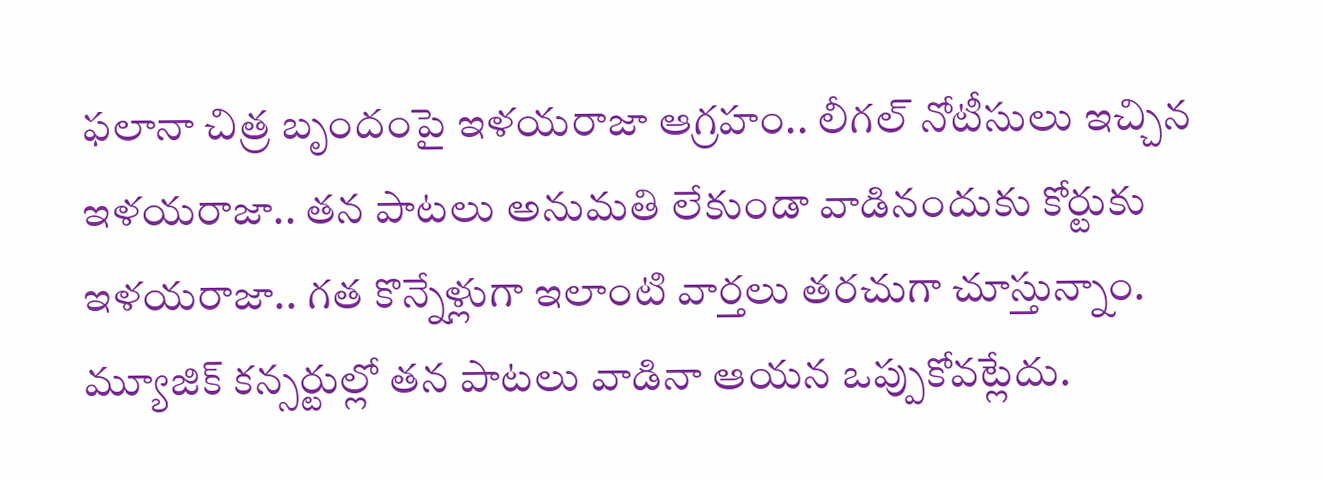ఫలానా చిత్ర బృందంపై ఇళయరాజా ఆగ్రహం.. లీగల్ నోటీసులు ఇచ్చిన ఇళయరాజా.. తన పాటలు అనుమతి లేకుండా వాడినందుకు కోర్టుకు ఇళయరాజా.. గత కొన్నేళ్లుగా ఇలాంటి వార్తలు తరచుగా చూస్తున్నాం. మ్యూజిక్ కన్సర్టుల్లో తన పాటలు వాడినా ఆయన ఒప్పుకోవట్లేదు.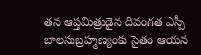తన ఆప్తమిత్రుడైన దివంగత ఎస్పీ బాలసుబ్రహ్మణ్యంకు సైతం ఆయన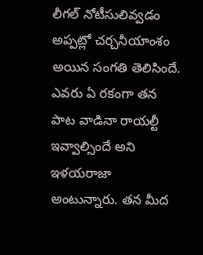లీగల్ నోటీసులివ్వడం అప్పట్లో చర్చనీయాంశం అయిన సంగతి తెలిసిందే. ఎవరు ఏ రకంగా తన పాట వాడినా రాయల్టీ ఇవ్వాల్సిందే అని ఇళయరాజా అంటున్నారు. తన మీద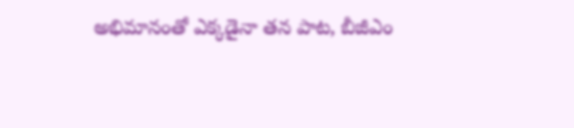అభిమానంతో ఎక్కడైనా తన పాట, బీజీఎం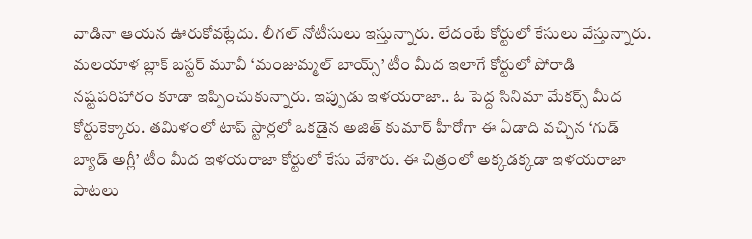వాడినా ఆయన ఊరుకోవట్లేదు. లీగల్ నోటీసులు ఇస్తున్నారు. లేదంటే కోర్టులో కేసులు వేస్తున్నారు.
మలయాళ బ్లాక్ బస్టర్ మూవీ ‘మంజుమ్మల్ బాయ్స్’ టీం మీద ఇలాగే కోర్టులో పోరాడి నష్టపరిహారం కూడా ఇప్పించుకున్నారు. ఇప్పుడు ఇళయరాజా.. ఓ పెద్ద సినిమా మేకర్స్ మీద కోర్టుకెక్కారు. తమిళంలో టాప్ స్టార్లలో ఒకడైన అజిత్ కుమార్ హీరోగా ఈ ఏడాది వచ్చిన ‘గుడ్ బ్యాడ్ అగ్లీ’ టీం మీద ఇళయరాజా కోర్టులో కేసు వేశారు. ఈ చిత్రంలో అక్కడక్కడా ఇళయరాజా పాటలు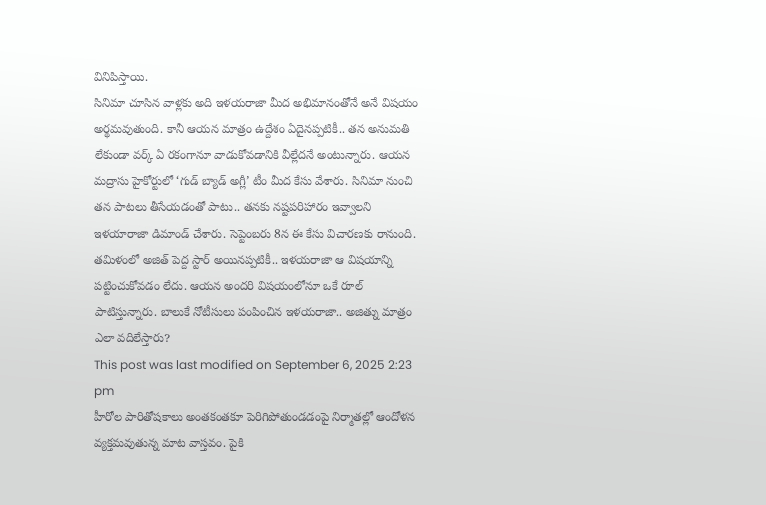వినిపిస్తాయి.
సినిమా చూసిన వాళ్లకు అది ఇళయరాజా మీద అభిమానంతోనే అనే విషయం అర్థమవుతుంది. కానీ ఆయన మాత్రం ఉద్దేశం ఏదైనప్పటికీ.. తన అనుమతి లేకుండా వర్క్ ఏ రకంగానూ వాడుకోవడానికి వీల్లేదనే అంటున్నారు. ఆయన మద్రాసు హైకోర్టులో ‘గుడ్ బ్యాడ్ అగ్లీ’ టీం మీద కేసు వేశారు. సినిమా నుంచి తన పాటలు తీసేయడంతో పాటు.. తనకు నష్టపరిహారం ఇవ్వాలని ఇళయారాజా డిమాండ్ చేశారు. సెప్టెంబరు 8న ఈ కేసు విచారణకు రానుంది. తమిళంలో అజిత్ పెద్ద స్టార్ అయినప్పటికీ.. ఇళయరాజా ఆ విషయాన్ని పట్టించుకోవడం లేదు. ఆయన అందరి విషయంలోనూ ఒకే రూల్ పాటిస్తున్నారు. బాలుకే నోటీసులు పంపించిన ఇళయరాజా.. అజిత్ను మాత్రం ఎలా వదిలేస్తారు?
This post was last modified on September 6, 2025 2:23 pm
హీరోల పారితోషకాలు అంతకంతకూ పెరిగిపోతుండడంపై నిర్మాతల్లో ఆందోళన వ్యక్తమవుతున్న మాట వాస్తవం. పైకి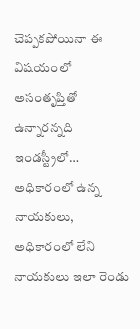చెప్పకపోయినా ఈ విషయంలో అసంతృప్తితో ఉన్నారన్నది ఇండస్ట్రీలో…
అధికారంలో ఉన్న నాయకులు, అధికారంలో లేని నాయకులు ఇలా రెండు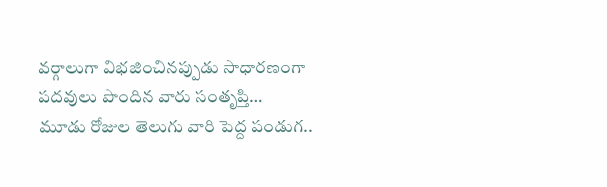వర్గాలుగా విభజించినప్పుడు సాధారణంగా పదవులు పొందిన వారు సంతృప్తి…
మూడు రోజుల తెలుగు వారి పెద్ద పండుగ..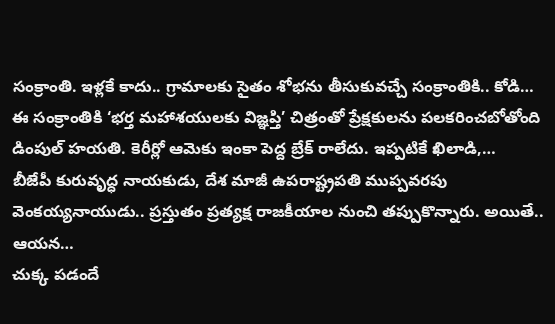సంక్రాంతి. ఇళ్లకే కాదు.. గ్రామాలకు సైతం శోభను తీసుకువచ్చే సంక్రాంతికి.. కోడి…
ఈ సంక్రాంతికి ‘భర్త మహాశయులకు విజ్ఞప్తి’ చిత్రంతో ప్రేక్షకులను పలకరించబోతోంది డింపుల్ హయతి. కెరీర్లో ఆమెకు ఇంకా పెద్ద బ్రేక్ రాలేదు. ఇప్పటికే ఖిలాడి,…
బీజేపీ కురువృద్ధ నాయకుడు, దేశ మాజీ ఉపరాష్ట్రపతి ముప్పవరపు వెంకయ్యనాయుడు.. ప్రస్తుతం ప్రత్యక్ష రాజకీయాల నుంచి తప్పుకొన్నారు. అయితే.. ఆయన…
చుక్క పడందే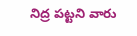నిద్ర పట్టని వారు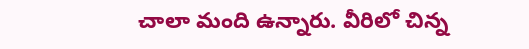చాలా మంది ఉన్నారు. వీరిలో చిన్న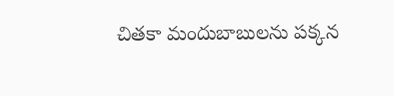చితకా మందుబాబులను పక్కన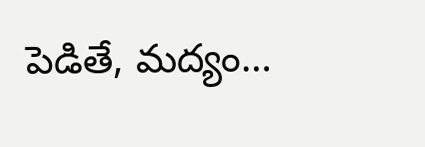పెడితే, మద్యం…